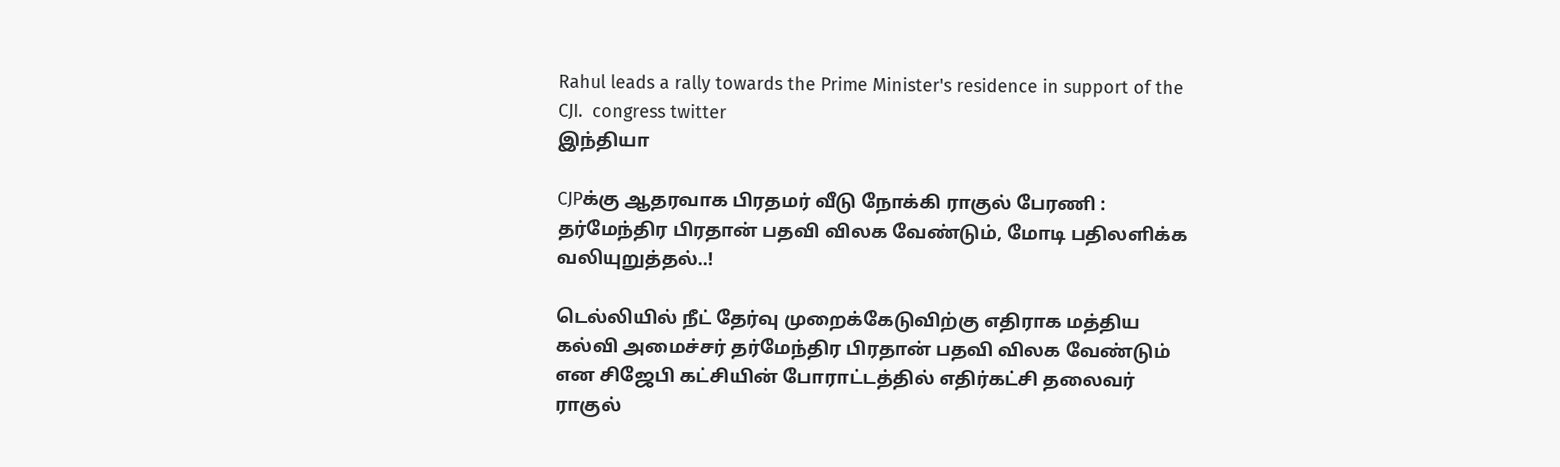Rahul leads a rally towards the Prime Minister's residence in support of the CJI.  congress twitter
இந்தியா

CJPக்கு ஆதரவாக பிரதமர் வீடு நோக்கி ராகுல் பேரணி : தர்மேந்திர பிரதான் பதவி விலக வேண்டும், மோடி பதிலளிக்க வலியுறுத்தல்..!

டெல்லியில் நீட் தேர்வு முறைக்கேடுவிற்கு எதிராக மத்திய கல்வி அமைச்சர் தர்மேந்திர பிரதான் பதவி விலக வேண்டும் என சிஜேபி கட்சியின் போராட்டத்தில் எதிர்கட்சி தலைவர் ராகுல்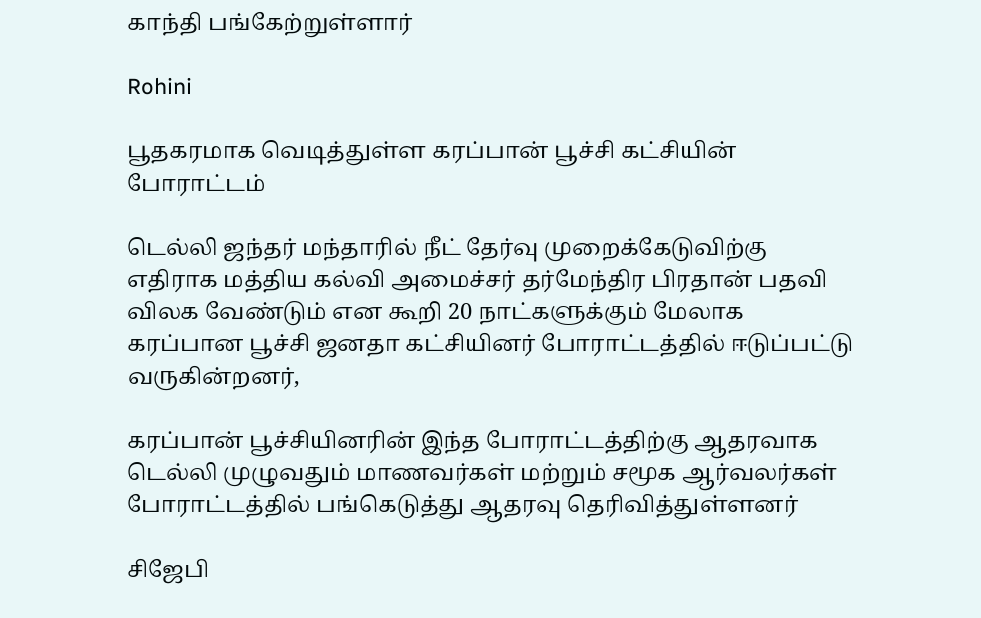காந்தி பங்கேற்றுள்ளார்

Rohini

பூதகரமாக வெடித்துள்ள கரப்பான் பூச்சி கட்சியின் போராட்டம்

டெல்லி ஜந்தர் மந்தாரில் நீட் தேர்வு முறைக்கேடுவிற்கு எதிராக மத்திய கல்வி அமைச்சர் தர்மேந்திர பிரதான் பதவி விலக வேண்டும் என கூறி 20 நாட்களுக்கும் மேலாக கரப்பான பூச்சி ஜனதா கட்சியினர் போராட்டத்தில் ஈடுப்பட்டு வருகின்றனர்,

கரப்பான் பூச்சியினரின் இந்த போராட்டத்திற்கு ஆதரவாக டெல்லி முழுவதும் மாணவர்கள் மற்றும் சமூக ஆர்வலர்கள் போராட்டத்தில் பங்கெடுத்து ஆதரவு தெரிவித்துள்ளனர்

சிஜேபி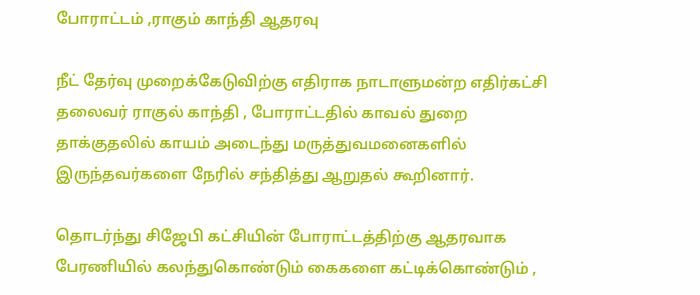போராட்டம் ,ராகும் காந்தி ஆதரவு

நீட் தேர்வு முறைக்கேடுவிற்கு எதிராக நாடாளுமன்ற எதிர்கட்சி தலைவர் ராகுல் காந்தி , போராட்டதில் காவல் துறை தாக்குதலில் காயம் அடைந்து மருத்துவமனைகளில் இருந்தவர்களை நேரில் சந்தித்து ஆறுதல் கூறினார்.

தொடர்ந்து சிஜேபி கட்சியின் போராட்டத்திற்கு ஆதரவாக பேரணியில் கலந்துகொண்டும் கைகளை கட்டிக்கொண்டும் ,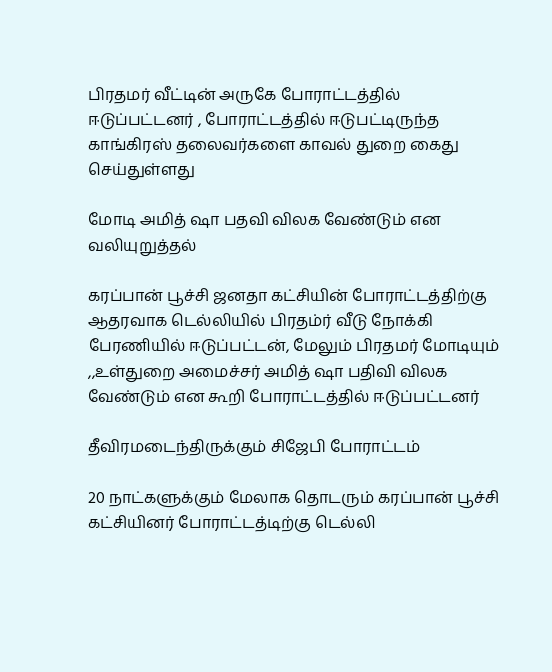பிரதமர் வீட்டின் அருகே போராட்டத்தில் ஈடுப்பட்டனர் , போராட்டத்தில் ஈடுபட்டிருந்த காங்கிரஸ் தலைவர்களை காவல் துறை கைது செய்துள்ளது

மோடி அமித் ஷா பதவி விலக வேண்டும் என வலியுறுத்தல்

கரப்பான் பூச்சி ஜனதா கட்சியின் போராட்டத்திற்கு ஆதரவாக டெல்லியில் பிரதம்ர் வீடு நோக்கி பேரணியில் ஈடுப்பட்டன், மேலும் பிரதமர் மோடியும் ,,உள்துறை அமைச்சர் அமித் ஷா பதிவி விலக வேண்டும் என கூறி போராட்டத்தில் ஈடுப்பட்டனர்

தீவிரமடைந்திருக்கும் சிஜேபி போராட்டம்

20 நாட்களுக்கும் மேலாக தொடரும் கரப்பான் பூச்சி கட்சியினர் போராட்டத்டிற்கு டெல்லி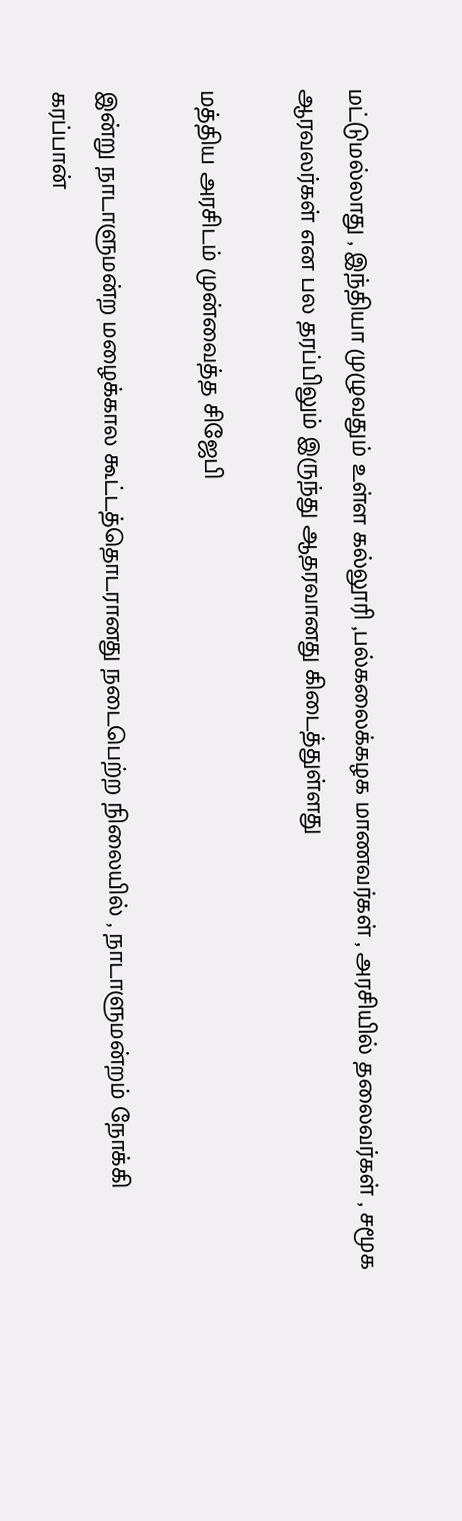மட்டுமல்லாது , இந்தியா முழுவதும் உள்ள கல்லூரி ,பல்கலைக்கழக மாணவர்கள் , அரசியில் தலைவர்கள் , சமூக ஆரவலர்கள் என பல தரப்பிலும் இருந்து ஆதரவானது கிடைத்துள்ளது

மத்திய அரசிடம் முன்வைத்த சிஜேபி

இன்று நாடாளுமன்ற மழைக்கால கூட்டத்தொடரானது நடைபெற்ற நிலையில் , நாடாளுமன்றம் நோக்கி கரப்பான்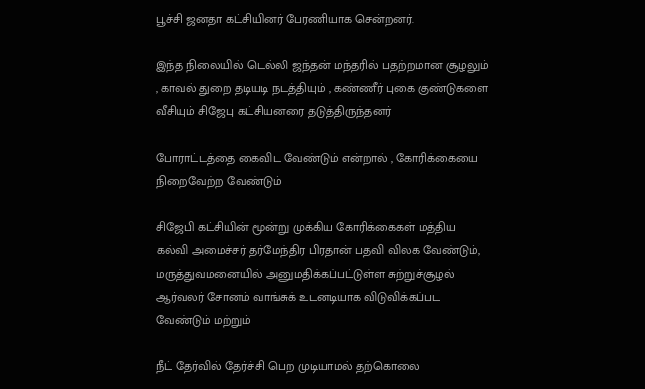பூச்சி ஜனதா கட்சியினர் பேரணியாக சென்றனர்.

இந்த நிலையில் டெல்லி ஜந்தன் மந்தரில் பதற்றமான சூழலும் , காவல் துறை தடியடி நடத்தியும் , கண்ணீர் புகை குண்டுகளை வீசியும் சிஜேபு கட்சியனரை தடுத்திருந்தனர்

போராட்டத்தை கைவிட வேண்டும் என்றால் , கோரிக்கையை நிறைவேற்ற வேண்டும்

சிஜேபி கட்சியின் மூன்று முக்கிய கோரிக்கைகள் மத்திய கல்வி அமைச்சர் தர்மேந்திர பிரதான் பதவி விலக வேண்டும், மருத்துவமனையில் அனுமதிக்கப்பட்டுள்ள சுற்றுச்சூழல் ஆர்வலர் சோனம் வாங்சுக் உடனடியாக விடுவிக்கப்பட வேண்டும் மற்றும்

நீட் தேர்வில் தேர்ச்சி பெற முடியாமல் தற்கொலை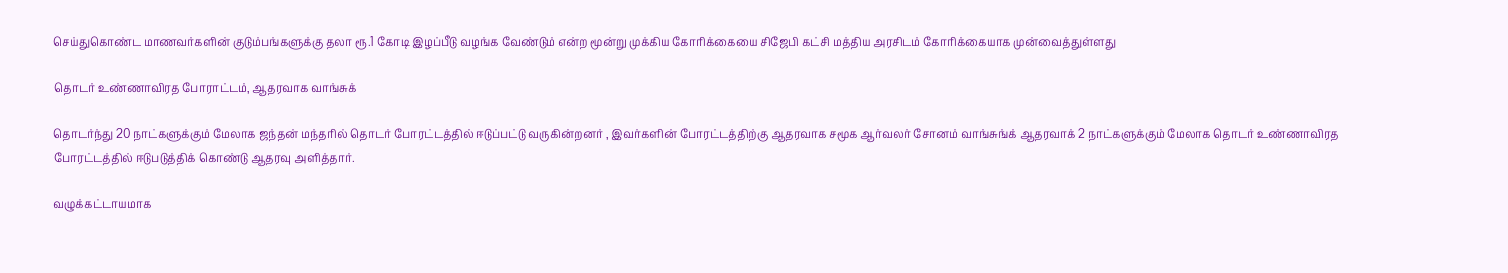செய்துகொண்ட மாணவர்களின் குடும்பங்களுக்கு தலா ரூ.1 கோடி இழப்பீடு வழங்க வேண்டும் என்ற மூன்று முக்கிய கோரிக்கையை சிஜேபி கட்சி மத்திய அரசிடம் கோரிக்கையாக முன்வைத்துள்ளது

தொடர் உண்ணாவிரத போராட்டம், ஆதரவாக வாங்சுக்

தொடர்ந்து 20 நாட்களுக்கும் மேலாக ஜந்தன் மந்தரில் தொடர் போரட்டத்தில் ஈடுப்பட்டு வருகின்றனர் , இவர்களின் போரட்டத்திற்கு ஆதரவாக சமூக ஆர்வலர் சோனம் வாங்சுங்க் ஆதரவாக் 2 நாட்களுக்கும் மேலாக தொடர் உண்ணாவிரத போரட்டத்தில் ஈடுபடுத்திக் கொண்டு ஆதரவு அளித்தார்.

வழுக்கட்டாயமாக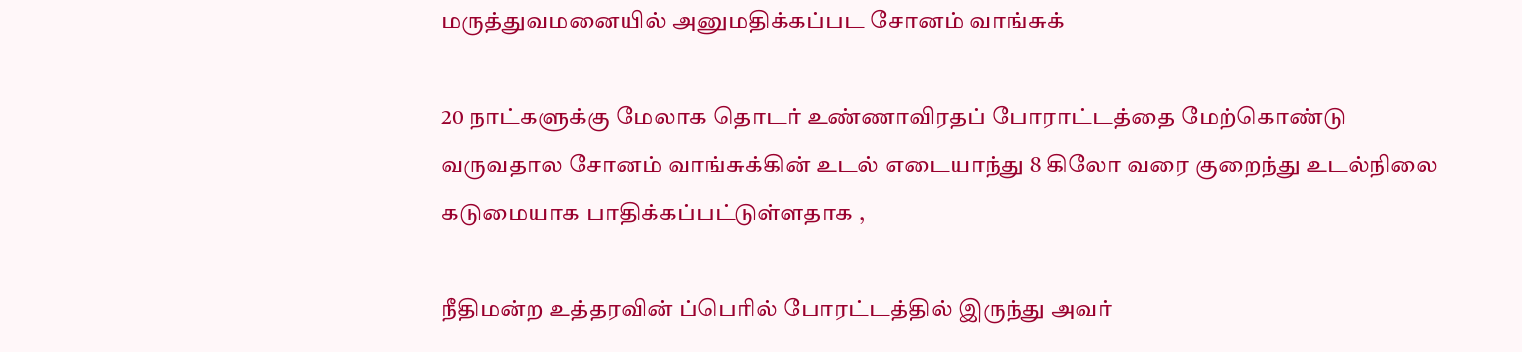மருத்துவமனையில் அனுமதிக்கப்பட சோனம் வாங்சுக்

20 நாட்களுக்கு மேலாக தொடர் உண்ணாவிரதப் போராட்டத்தை மேற்கொண்டு வருவதால சோனம் வாங்சுக்கின் உடல் எடையாந்து 8 கிலோ வரை குறைந்து உடல்நிலை கடுமையாக பாதிக்கப்பட்டுள்ளதாக ,

நீதிமன்ற உத்தரவின் ப்பெரில் போரட்டத்தில் இருந்து அவர்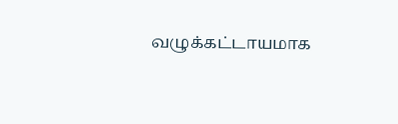வழுக்கட்டாயமாக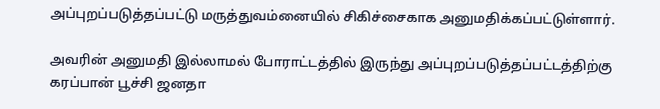அப்புறப்படுத்தப்பட்டு மருத்துவம்னையில் சிகிச்சைகாக அனுமதிக்கப்பட்டுள்ளார்.

அவரின் அனுமதி இல்லாமல் போராட்டத்தில் இருந்து அப்புறப்படுத்தப்பட்டத்திற்கு கரப்பான் பூச்சி ஜனதா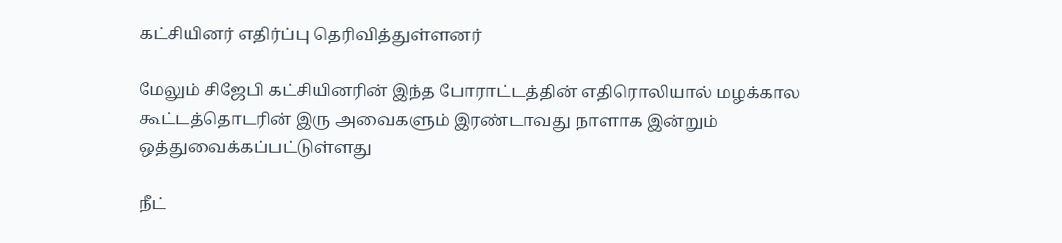கட்சியினர் எதிர்ப்பு தெரிவித்துள்ளனர்

மேலும் சிஜேபி கட்சியினரின் இந்த போராட்டத்தின் எதிரொலியால் மழக்கால கூட்டத்தொடரின் இரு அவைகளும் இரண்டாவது நாளாக இன்றும் ஒத்துவைக்கப்பட்டுள்ளது

நீட்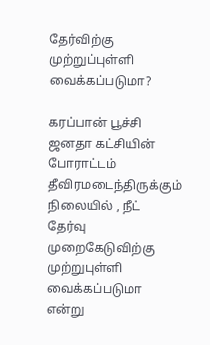தேர்விற்கு முற்றுப்புள்ளி வைக்கப்படுமா?

கரப்பான் பூச்சி ஜனதா கட்சியின் போராட்டம் தீவிரமடைந்திருக்கும் நிலையில் , நீட் தேர்வு முறைகேடுவிற்கு முற்றுபுள்ளி வைக்கப்படுமா என்று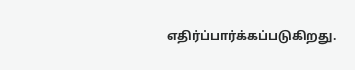எதிர்ப்பார்க்கப்படுகிறது.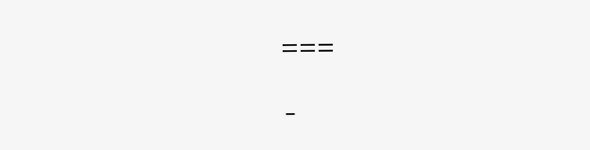===

-